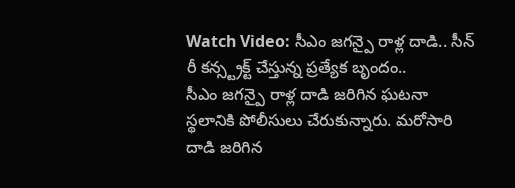Watch Video: సీఎం జగన్పై రాళ్ల దాడి.. సీన్ రీ కన్స్ట్రక్ట్ చేస్తున్న ప్రత్యేక బృందం..
సీఎం జగన్పై రాళ్ల దాడి జరిగిన ఘటనా స్థలానికి పోలీసులు చేరుకున్నారు. మరోసారి దాడి జరిగిన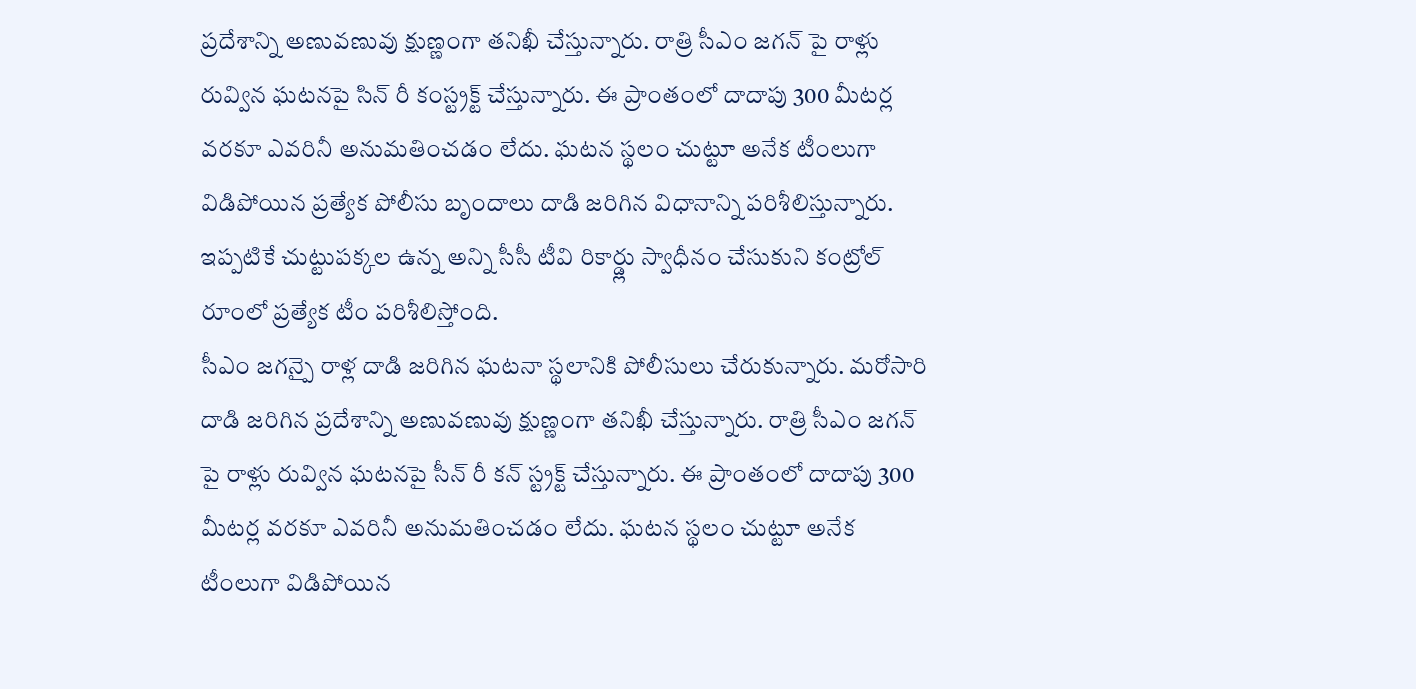ప్రదేశాన్ని అణువణువు క్షుణ్ణంగా తనిఖీ చేస్తున్నారు. రాత్రి సీఎం జగన్ పై రాళ్లు రువ్విన ఘటనపై సిన్ రీ కంస్ట్రక్ట్ చేస్తున్నారు. ఈ ప్రాంతంలో దాదాపు 300 మీటర్ల వరకూ ఎవరినీ అనుమతించడం లేదు. ఘటన స్థలం చుట్టూ అనేక టీంలుగా విడిపోయిన ప్రత్యేక పోలీసు బృందాలు దాడి జరిగిన విధానాన్ని పరిశీలిస్తున్నారు. ఇప్పటికే చుట్టుపక్కల ఉన్న అన్ని సీసీ టీవి రికార్డ్లు స్వాధీనం చేసుకుని కంట్రోల్ రూంలో ప్రత్యేక టీం పరిశీలిస్తోంది.
సీఎం జగన్పై రాళ్ల దాడి జరిగిన ఘటనా స్థలానికి పోలీసులు చేరుకున్నారు. మరోసారి దాడి జరిగిన ప్రదేశాన్ని అణువణువు క్షుణ్ణంగా తనిఖీ చేస్తున్నారు. రాత్రి సీఎం జగన్ పై రాళ్లు రువ్విన ఘటనపై సీన్ రీ కన్ స్ట్రక్ట్ చేస్తున్నారు. ఈ ప్రాంతంలో దాదాపు 300 మీటర్ల వరకూ ఎవరినీ అనుమతించడం లేదు. ఘటన స్థలం చుట్టూ అనేక టీంలుగా విడిపోయిన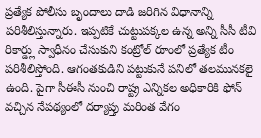ప్రత్యేక పోలీసు బృందాలు దాడి జరిగిన విధానాన్ని పరిశీలిస్తున్నారు. ఇప్పటికే చుట్టుపక్కల ఉన్న అన్ని సీసీ టీవి రికార్డ్లు స్వాధీనం చేసుకుని కంట్రోల్ రూంలో ప్రత్యేక టీం పరిశీలిస్తోంది. ఆగంతకుడిని పట్టుకునే పనిలో తలమునకలై ఉంది. పైగా సీఈసీ నుంచి రాష్ట్ర ఎన్నికల అధికారికి ఫోన్ వచ్చిన నేపథ్యంలో దర్యాప్తు మరింత వేగం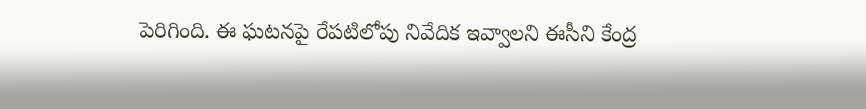పెరిగింది. ఈ ఘటనపై రేపటిలోపు నివేదిక ఇవ్వాలని ఈసీని కేంద్ర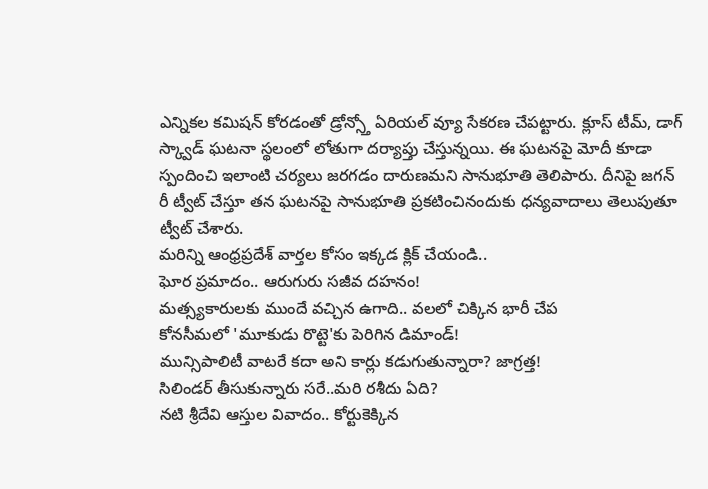ఎన్నికల కమిషన్ కోరడంతో డ్రోన్స్తో ఏరియల్ వ్యూ సేకరణ చేపట్టారు. క్లూస్ టీమ్, డాగ్ స్క్వాడ్ ఘటనా స్థలంలో లోతుగా దర్యాప్తు చేస్తున్నయి. ఈ ఘటనపై మోదీ కూడా స్పందించి ఇలాంటి చర్యలు జరగడం దారుణమని సానుభూతి తెలిపారు. దీనిపై జగన్ రీ ట్వీట్ చేస్తూ తన ఘటనపై సానుభూతి ప్రకటించినందుకు ధన్యవాదాలు తెలుపుతూ ట్వీట్ చేశారు.
మరిన్ని ఆంధ్రప్రదేశ్ వార్తల కోసం ఇక్కడ క్లిక్ చేయండి..
ఘోర ప్రమాదం.. ఆరుగురు సజీవ దహనం!
మత్స్యకారులకు ముందే వచ్చిన ఉగాది.. వలలో చిక్కిన భారీ చేప
కోనసీమలో 'మూకుడు రొట్టె'కు పెరిగిన డిమాండ్!
మున్సిపాలిటీ వాటరే కదా అని కార్లు కడుగుతున్నారా? జాగ్రత్త!
సిలిండర్ తీసుకున్నారు సరే..మరి రశీదు ఏది?
నటి శ్రీదేవి ఆస్తుల వివాదం.. కోర్టుకెక్కిన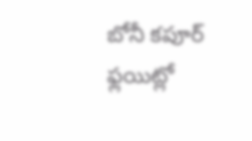బోనీ కపూర్
ఫ్లయిట్లో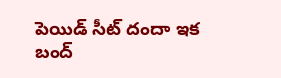పెయిడ్ సీట్ దందా ఇక బంద్